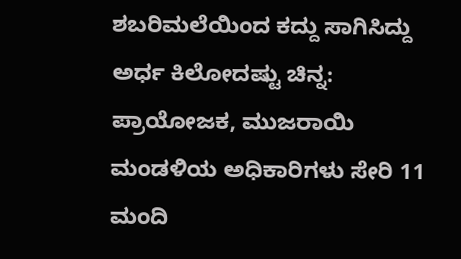ಶಬರಿಮಲೆಯಿಂದ ಕದ್ದು ಸಾಗಿಸಿದ್ದು ಅರ್ಧ ಕಿಲೋದಷ್ಟು ಚಿನ್ನ: ಪ್ರಾಯೋಜಕ, ಮುಜರಾಯಿ ಮಂಡಳಿಯ ಅಧಿಕಾರಿಗಳು ಸೇರಿ 11 ಮಂದಿ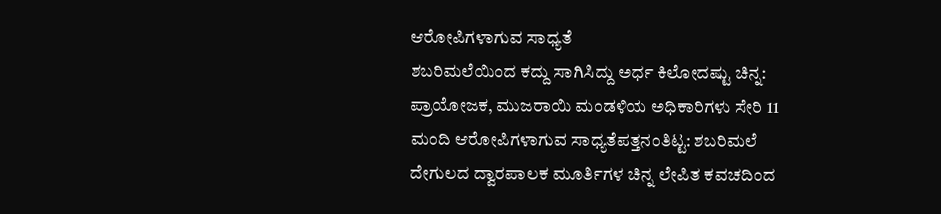ಆರೋಪಿಗಳಾಗುವ ಸಾಧ್ಯತೆ
ಶಬರಿಮಲೆಯಿಂದ ಕದ್ದು ಸಾಗಿಸಿದ್ದು ಅರ್ಧ ಕಿಲೋದಷ್ಟು ಚಿನ್ನ: ಪ್ರಾಯೋಜಕ, ಮುಜರಾಯಿ ಮಂಡಳಿಯ ಅಧಿಕಾರಿಗಳು ಸೇರಿ 11 ಮಂದಿ ಆರೋಪಿಗಳಾಗುವ ಸಾಧ್ಯತೆಪತ್ತನಂತಿಟ್ಟ: ಶಬರಿಮಲೆ ದೇಗುಲದ ದ್ವಾರಪಾಲಕ ಮೂರ್ತಿಗಳ ಚಿನ್ನ ಲೇಪಿತ ಕವಚದಿಂದ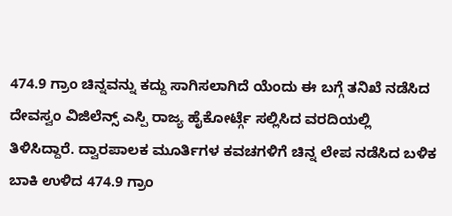474.9 ಗ್ರಾಂ ಚಿನ್ನವನ್ನು ಕದ್ದು ಸಾಗಿಸಲಾಗಿದೆ ಯೆಂದು ಈ ಬಗ್ಗೆ ತನಿಖೆ ನಡೆಸಿದ ದೇವಸ್ವಂ ವಿಜಿಲೆನ್ಸ್ ಎಸ್ಪಿ ರಾಜ್ಯ ಹೈಕೋರ್ಟ್ಗೆ ಸಲ್ಲಿಸಿದ ವರದಿಯಲ್ಲಿ ತಿಳಿಸಿದ್ದಾರೆ. ದ್ವಾರಪಾಲಕ ಮೂರ್ತಿಗಳ ಕವಚಗಳಿಗೆ ಚಿನ್ನ ಲೇಪ ನಡೆಸಿದ ಬಳಿಕ ಬಾಕಿ ಉಳಿದ 474.9 ಗ್ರಾಂ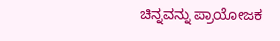ಚಿನ್ನವನ್ನು ಪ್ರಾಯೋಜಕ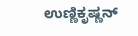ಉಣ್ಣಿಕೃಷ್ಣನ್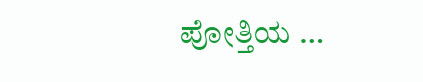ಪೋತ್ತಿಯ …